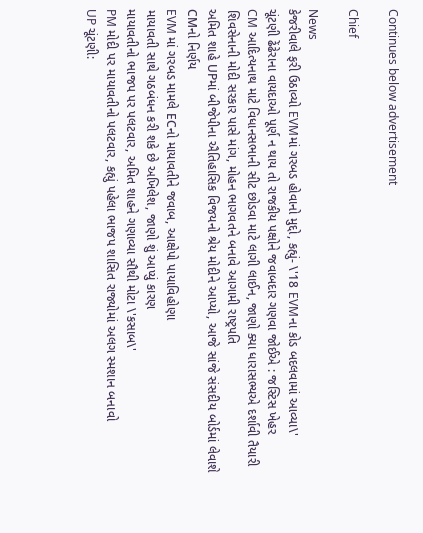Continues below advertisement

Chief

News
કેજરીવાલે ફરી ઉઠાવ્યો EVMમાં ગરબડ હોવાનો મુદ્દો, કહ્યું- \'18 EVMના કોડ બદલવામાં આવ્યા\'
ચૂંટણી ઢેંઢેરાના વાયદાઓ પૂર્ણ ન થાય તો રાજકીય પક્ષોને જવાબદાર ગણવા જોઈએ : જસ્ટિસ ખેહર
CM આદિત્યનાથ માટે વિધાનસભાની સીટ છોડવા માટે લાગી લાઈન, જાણો ક્યા ધારાસભ્યએ દર્શાવી તૈયારી
શિવસેનાની મોદી સરકાર પાસે માંગ, મોહન ભાગવતને બનાવે આગામી રાષ્ટ્રપતિ
અમિત શાહે UPમાં બીજેપીના ઐતિહાસિક વિજયનો શ્રેય મોદીને આપ્યો, આજે સાંજે સંસદીય બોર્ડમાં લેવાશે CMનો નિર્ણય
EVM માં ગરબડ મામલે ECનો માયાવતીને જવાબ, આક્ષેપો પાયાવિહોણા
માયાવતી સાથે ગઠબંધન કરી શકે છે અખિલેશ, જાણો શું આપ્યું કારણ
માયાવતીનો ભાજપ પર પલટવાર, અમિત શાહને ગણાવ્યા સૌથી મોટા \'કસાબ\'
PM મોદી પર માયાવતીનો પલટવાર, કહ્યું પહેલા ભાજપ શાસિત રાજ્યોમાં અલગ સ્મશાન બનાવો
UP ચૂંટણી: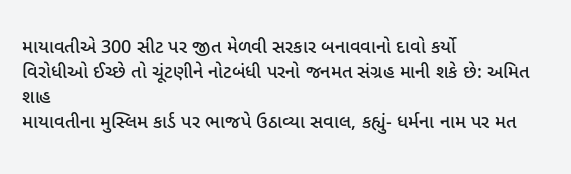માયાવતીએ 300 સીટ પર જીત મેળવી સરકાર બનાવવાનો દાવો કર્યો
વિરોધીઓ ઈચ્છે તો ચૂંટણીને નોટબંધી પરનો જનમત સંગ્રહ માની શકે છે: અમિત શાહ
માયાવતીના મુસ્લિમ કાર્ડ પર ભાજપે ઉઠાવ્યા સવાલ, કહ્યું- ધર્મના નામ પર મત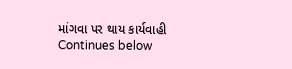માંગવા પર થાય કાર્યવાહી
Continues below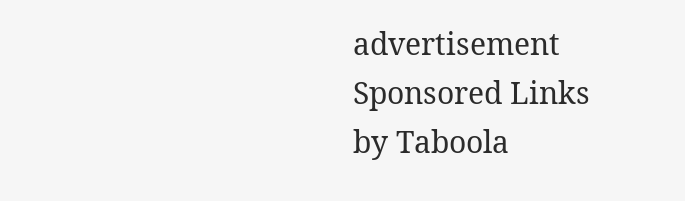advertisement
Sponsored Links by Taboola